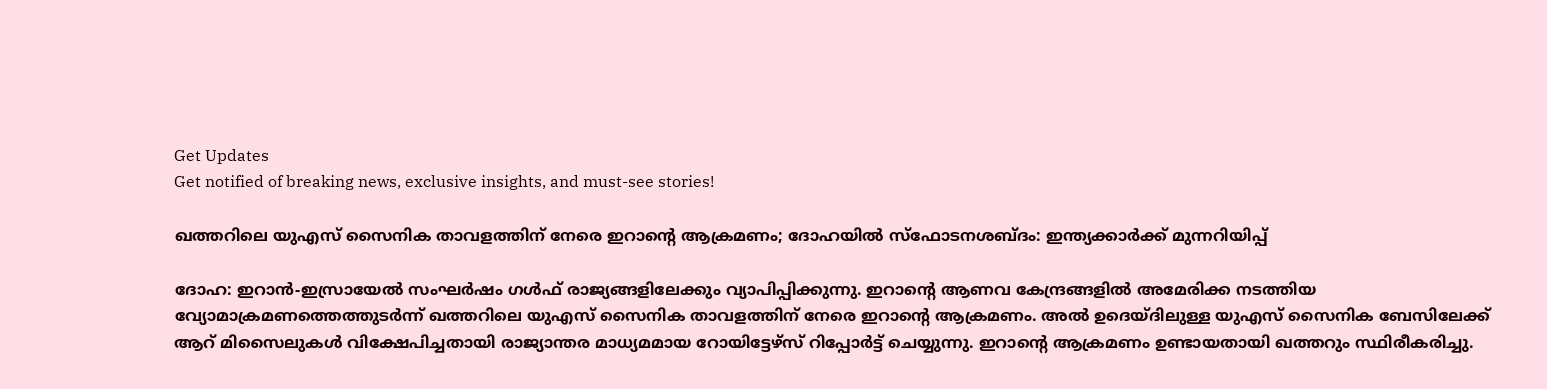Get Updates
Get notified of breaking news, exclusive insights, and must-see stories!

ഖത്തറിലെ യുഎസ് സൈനിക താവളത്തിന് നേരെ ഇറാന്റെ ആക്രമണം; ദോഹയില്‍ സ്‌ഫോടനശബ്ദം: ഇന്ത്യക്കാര്‍ക്ക് മുന്നറിയിപ്പ്

ദോഹ: ഇറാന്‍-ഇസ്രായേല്‍ സംഘര്‍ഷം ഗള്‍ഫ് രാജ്യങ്ങളിലേക്കും വ്യാപിപ്പിക്കുന്നു. ഇറാന്റെ ആണവ കേന്ദ്രങ്ങളില്‍ അമേരിക്ക നടത്തിയ വ്യോമാക്രമണത്തെത്തുടര്‍ന്ന് ഖത്തറിലെ യുഎസ് സൈനിക താവളത്തിന് നേരെ ഇറാന്റെ ആക്രമണം. അല്‍ ഉദെയ്ദിലുള്ള യുഎസ് സൈനിക ബേസിലേക്ക് ആറ് മിസൈലുകള്‍ വിക്ഷേപിച്ചതായി രാജ്യാന്തര മാധ്യമമായ റോയിട്ടേഴ്‌സ് റിപ്പോര്‍ട്ട് ചെയ്യുന്നു. ഇറാന്റെ ആക്രമണം ഉണ്ടായതായി ഖത്തറും സ്ഥിരീകരിച്ചു.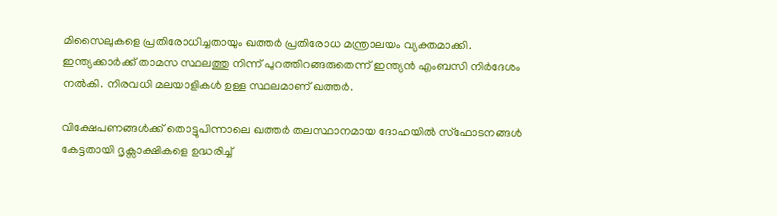മിസൈലുകളെ പ്രതിരോധിച്ചതായും ഖത്തര്‍ പ്രതിരോധ മന്ത്രാലയം വ്യക്തമാക്കി. ഇന്ത്യക്കാര്‍ക്ക് താമസ സ്ഥലത്തു നിന്ന് പുറത്തിറങ്ങരുതെന്ന് ഇന്ത്യന്‍ എംബസി നിര്‍ദേശം നല്‍കി. നിരവധി മലയാളികള്‍ ഉള്ള സ്ഥലമാണ് ഖത്തര്‍.

വിക്ഷേപണങ്ങള്‍ക്ക് തൊട്ടുപിന്നാലെ ഖത്തര്‍ തലസ്ഥാനമായ ദോഹയില്‍ സ്‌ഫോടനങ്ങള്‍ കേട്ടതായി ദൃക്സാക്ഷികളെ ഉദ്ധരിച്ച്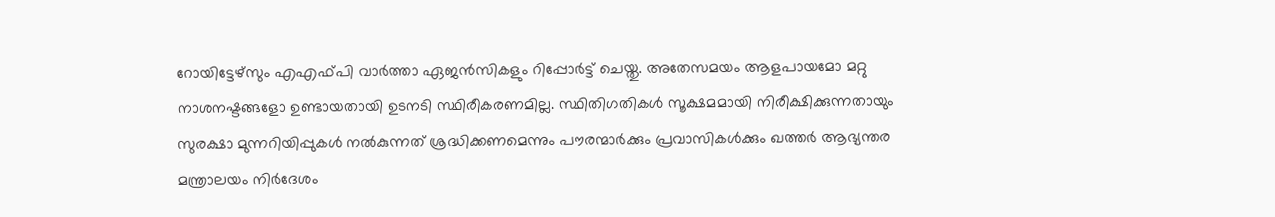റോയിട്ടേഴ്സും എഎഫ്പി വാര്‍ത്താ ഏജന്‍സികളും റിപ്പോര്‍ട്ട് ചെയ്തു. അതേസമയം ആളപായമോ മറ്റു നാശനഷ്ടങ്ങളോ ഉണ്ടായതായി ഉടനടി സ്ഥിരീകരണമില്ല. സ്ഥിതിഗതികള്‍ സൂക്ഷമമായി നിരീക്ഷിക്കുന്നതായും സുരക്ഷാ മുന്നറിയിപ്പുകള്‍ നല്‍കുന്നത് ശ്രദ്ധിക്കണമെന്നും പൗരന്മാര്‍ക്കും പ്രവാസികള്‍ക്കും ഖത്തര്‍ ആഭ്യന്തര മന്ത്രാലയം നിര്‍ദേശം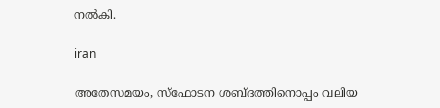നല്‍കി.

iran

അതേസമയം, സ്‌ഫോടന ശബ്ദത്തിനൊപ്പം വലിയ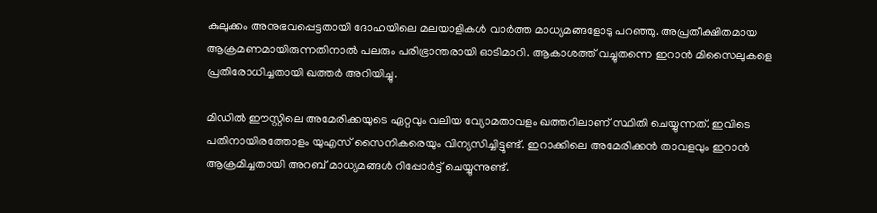കുലുക്കം അനുഭവപ്പെട്ടതായി ദോഹയിലെ മലയാളികള്‍ വാര്‍ത്ത മാധ്യമങ്ങളോടു പറഞ്ഞു. അപ്രതീക്ഷിതമായ ആക്രമണമായിരുന്നതിനാല്‍ പലരും പരിഭ്രാന്തരായി ഓടിമാറി. ആകാശത്ത് വച്ചുതന്നെ ഇറാന്‍ മിസൈലുകളെ പ്രതിരോധിച്ചതായി ഖത്തര്‍ അറിയിച്ചു.

മിഡില്‍ ഈസ്റ്റിലെ അമേരിക്കയുടെ ഏറ്റവും വലിയ വ്യോമതാവളം ഖത്തറിലാണ് സ്ഥിതി ചെയ്യുന്നത്. ഇവിടെ പതിനായിരത്തോളം യുഎസ് സൈനികരെയും വിന്യസിച്ചിട്ടുണ്ട്. ഇറാക്കിലെ അമേരിക്കന്‍ താവളവും ഇറാന്‍ ആക്രമിച്ചതായി അറബ് മാധ്യമങ്ങള്‍ റിപ്പോര്‍ട്ട് ചെയ്യുന്നുണ്ട്.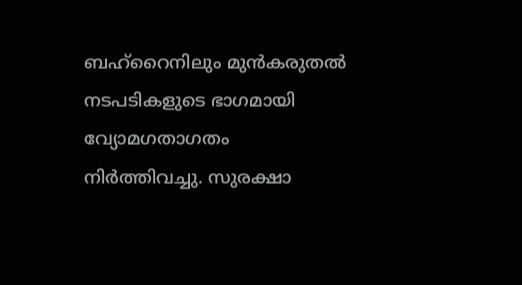ബഹ്‌റൈനിലും മുന്‍കരുതല്‍ നടപടികളുടെ ഭാഗമായി വ്യോമഗതാഗതം നിര്‍ത്തിവച്ചു. സുരക്ഷാ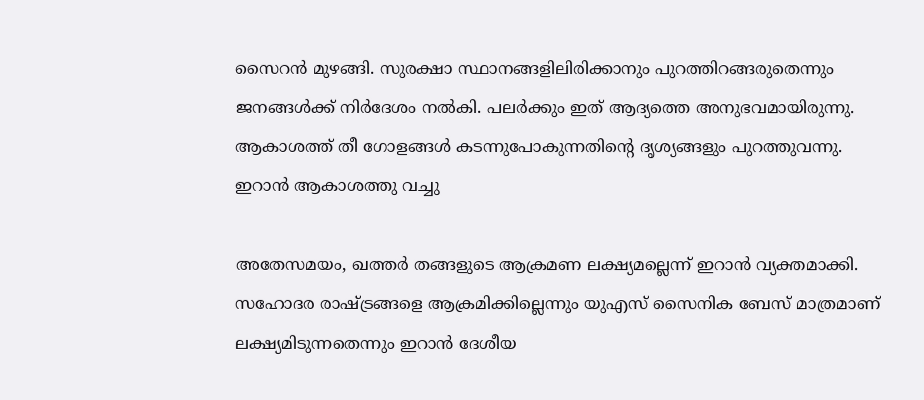സൈറന്‍ മുഴങ്ങി. സുരക്ഷാ സ്ഥാനങ്ങളിലിരിക്കാനും പുറത്തിറങ്ങരുതെന്നും ജനങ്ങള്‍ക്ക് നിര്‍ദേശം നല്‍കി. പലര്‍ക്കും ഇത് ആദ്യത്തെ അനുഭവമായിരുന്നു. ആകാശത്ത് തീ ഗോളങ്ങള്‍ കടന്നുപോകുന്നതിന്റെ ദൃശ്യങ്ങളും പുറത്തുവന്നു. ഇറാന്‍ ആകാശത്തു വച്ചു

അതേസമയം, ഖത്തര്‍ തങ്ങളുടെ ആക്രമണ ലക്ഷ്യമല്ലെന്ന് ഇറാന്‍ വ്യക്തമാക്കി. സഹോദര രാഷ്ട്രങ്ങളെ ആക്രമിക്കില്ലെന്നും യുഎസ് സൈനിക ബേസ് മാത്രമാണ് ലക്ഷ്യമിടുന്നതെന്നും ഇറാന്‍ ദേശീയ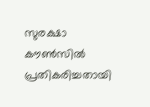സുരക്ഷാ കൗണ്‍സില്‍ പ്രതികരിച്ചതായി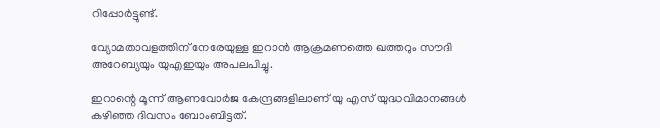റിപ്പോര്‍ട്ടുണ്ട്.

വ്യോമതാവളത്തിന് നേരേയുള്ള ഇറാന്‍ ആക്രമണത്തെ ഖത്തറും സൗദി അറേബ്യയും യുഎഇയും അപലപിച്ചു.

ഇറാന്റെ മൂന്ന് ആണവോര്‍ജ കേന്ദ്രങ്ങളിലാണ് യു എസ് യുദ്ധവിമാനങ്ങള്‍ കഴിഞ്ഞ ദിവസം ബോംബിട്ടത്.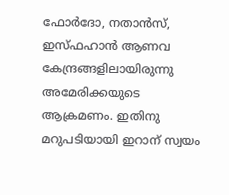ഫോര്‍ദോ, നതാന്‍സ്, ഇസ്ഫഹാന്‍ ആണവ കേന്ദ്രങ്ങളിലായിരുന്നു അമേരിക്കയുടെ ആക്രമണം. ഇതിനു മറുപടിയായി ഇറാന് സ്വയം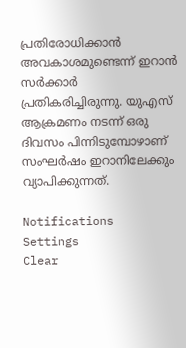പ്രതിരോധിക്കാന്‍ അവകാശമുണ്ടെന്ന് ഇറാന്‍ സര്‍ക്കാര്‍ പ്രതികരിച്ചിരുന്നു. യുഎസ് ആക്രമണം നടന്ന് ഒരു ദിവസം പിന്നിടുമ്പോഴാണ് സംഘര്‍ഷം ഇറാനിലേക്കും വ്യാപിക്കുന്നത്.

Notifications
Settings
Clear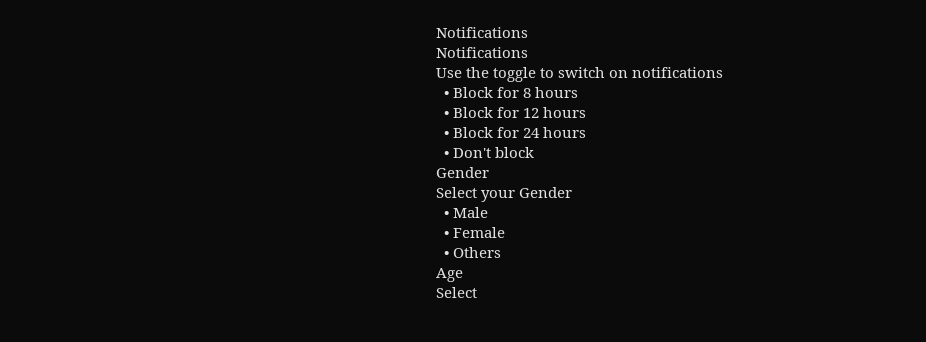Notifications
Notifications
Use the toggle to switch on notifications
  • Block for 8 hours
  • Block for 12 hours
  • Block for 24 hours
  • Don't block
Gender
Select your Gender
  • Male
  • Female
  • Others
Age
Select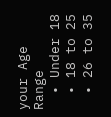your Age Range
  • Under 18
  • 18 to 25
  • 26 to 35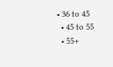• 36 to 45
  • 45 to 55
  • 55+